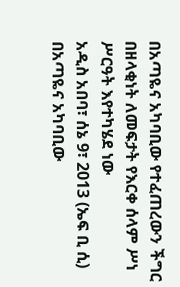በአጣዬና አካባቢው የተፈጠረውን ችግር በዘላቂነት ለመፍታት የእርቀ ሰላም ሥነ ሥርዓት እየተካሄደ ነው
አዲስ አበባ፣ ሰኔ 9፣ 2013 (ኤፍ ቢ ሲ) በአጣዬና አካባቢው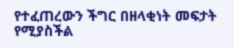የተፈጠረውን ችግር በዘላቂነት መፍታት የሚያስችል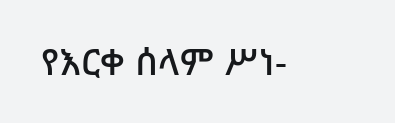የእርቀ ሰላም ሥነ-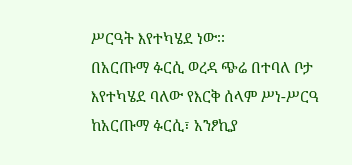ሥርዓት እየተካሄደ ነው፡፡
በአርጡማ ፉርሲ ወረዳ ጭሬ በተባለ ቦታ እየተካሄደ ባለው የእርቅ ሰላም ሥነ-ሥርዓ ከአርጡማ ፉርሲ፣ አንፆኪያ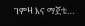ገምዛ እና ማጀቴ…